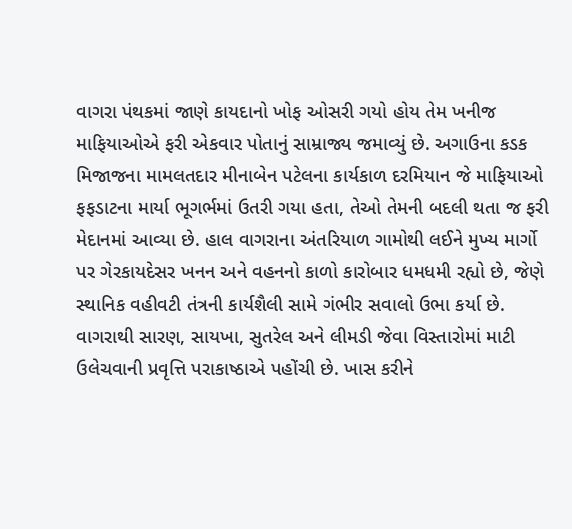વાગરા પંથકમાં જાણે કાયદાનો ખોફ ઓસરી ગયો હોય તેમ ખનીજ માફિયાઓએ ફરી એકવાર પોતાનું સામ્રાજ્ય જમાવ્યું છે. અગાઉના કડક મિજાજના મામલતદાર મીનાબેન પટેલના કાર્યકાળ દરમિયાન જે માફિયાઓ ફફડાટના માર્યા ભૂગર્ભમાં ઉતરી ગયા હતા, તેઓ તેમની બદલી થતા જ ફરી મેદાનમાં આવ્યા છે. હાલ વાગરાના અંતરિયાળ ગામોથી લઈને મુખ્ય માર્ગો પર ગેરકાયદેસર ખનન અને વહનનો કાળો કારોબાર ધમધમી રહ્યો છે, જેણે સ્થાનિક વહીવટી તંત્રની કાર્યશૈલી સામે ગંભીર સવાલો ઉભા કર્યા છે. વાગરાથી સારણ, સાયખા, સુતરેલ અને લીમડી જેવા વિસ્તારોમાં માટી ઉલેચવાની પ્રવૃત્તિ પરાકાષ્ઠાએ પહોંચી છે. ખાસ કરીને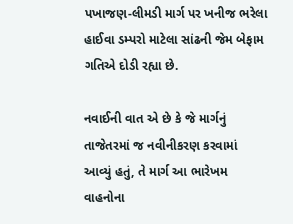પખાજણ-લીમડી માર્ગ પર ખનીજ ભરેલા હાઈવા ડમ્પરો માટેલા સાંઢની જેમ બેફામ ગતિએ દોડી રહ્યા છે.

નવાઈની વાત એ છે કે જે માર્ગનું તાજેતરમાં જ નવીનીકરણ કરવામાં આવ્યું હતું, તે માર્ગ આ ભારેખમ વાહનોના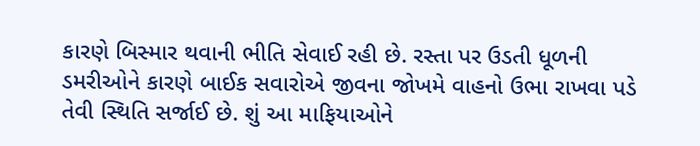કારણે બિસ્માર થવાની ભીતિ સેવાઈ રહી છે. રસ્તા પર ઉડતી ધૂળની ડમરીઓને કારણે બાઈક સવારોએ જીવના જોખમે વાહનો ઉભા રાખવા પડે તેવી સ્થિતિ સર્જાઈ છે. શું આ માફિયાઓને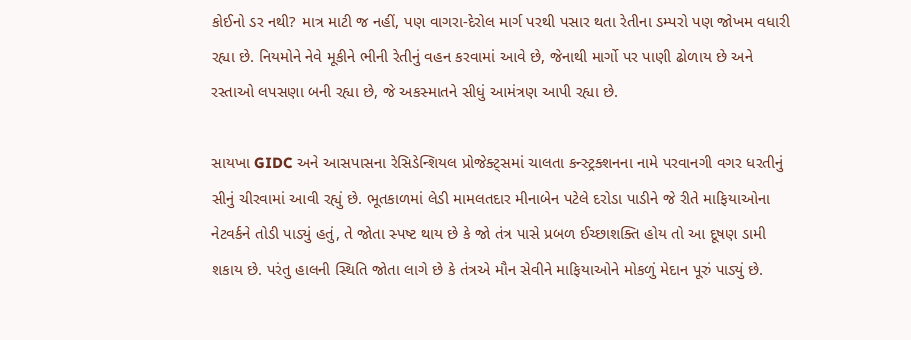કોઈનો ડર નથી? માત્ર માટી જ નહીં, પણ વાગરા-દેરોલ માર્ગ પરથી પસાર થતા રેતીના ડમ્પરો પણ જોખમ વધારી રહ્યા છે. નિયમોને નેવે મૂકીને ભીની રેતીનું વહન કરવામાં આવે છે, જેનાથી માર્ગો પર પાણી ઢોળાય છે અને રસ્તાઓ લપસણા બની રહ્યા છે, જે અકસ્માતને સીધું આમંત્રણ આપી રહ્યા છે.

સાયખા GIDC અને આસપાસના રેસિડેન્શિયલ પ્રોજેક્ટ્સમાં ચાલતા કન્સ્ટ્રક્શનના નામે પરવાનગી વગર ધરતીનું સીનું ચીરવામાં આવી રહ્યું છે. ભૂતકાળમાં લેડી મામલતદાર મીનાબેન પટેલે દરોડા પાડીને જે રીતે માફિયાઓના નેટવર્કને તોડી પાડ્યું હતું, તે જોતા સ્પષ્ટ થાય છે કે જો તંત્ર પાસે પ્રબળ ઈચ્છાશક્તિ હોય તો આ દૂષણ ડામી શકાય છે. પરંતુ હાલની સ્થિતિ જોતા લાગે છે કે તંત્રએ મૌન સેવીને માફિયાઓને મોકળું મેદાન પૂરું પાડ્યું છે.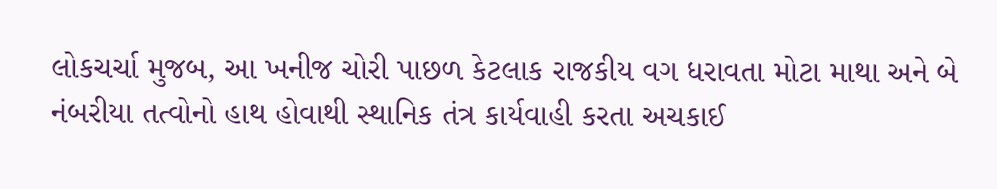લોકચર્ચા મુજબ, આ ખનીજ ચોરી પાછળ કેટલાક રાજકીય વગ ધરાવતા મોટા માથા અને બે નંબરીયા તત્વોનો હાથ હોવાથી સ્થાનિક તંત્ર કાર્યવાહી કરતા અચકાઈ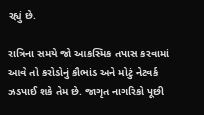રહ્યું છે.

રાત્રિના સમયે જો આકસ્મિક તપાસ કરવામાં આવે તો કરોડોનું કૌભાંડ અને મોટું નેટવર્ક ઝડપાઈ શકે તેમ છે. જાગૃત નાગરિકો પૂછી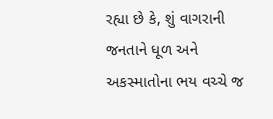રહ્યા છે કે, શું વાગરાની જનતાને ધૂળ અને અકસ્માતોના ભય વચ્ચે જ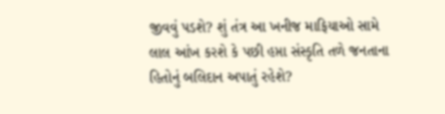જીવવું પડશે? શું તંત્ર આ ખનીજ માફિયાઓ સામે લાલ આંખ કરશે કે પછી હપ્તા સંસ્કૃતિ તળે જનતાના હિતોનું બલિદાન અપાતું રહેશે?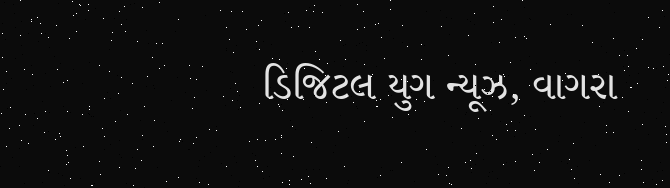ડિજિટલ યુગ ન્યૂઝ, વાગરા